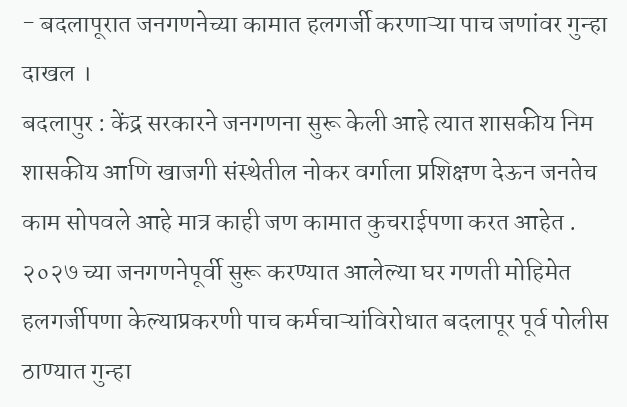- बदलापूरात जनगणनेच्या कामात हलगर्जी करणाऱ्या पाच जणांवर गुन्हा दाखल ।
बदलापुर : केंद्र सरकारने जनगणना सुरू केली आहे त्यात शासकीय निम शासकीय आणि खाजगी संस्थेतील नोकर वर्गाला प्रशिक्षण देऊन जनतेच काम सोपवले आहे मात्र काही जण कामात कुचराईपणा करत आहेत . २०२७ च्या जनगणनेपूर्वी सुरू करण्यात आलेल्या घर गणती मोहिमेत हलगर्जीपणा केल्याप्रकरणी पाच कर्मचाऱ्यांविरोधात बदलापूर पूर्व पोलीस ठाण्यात गुन्हा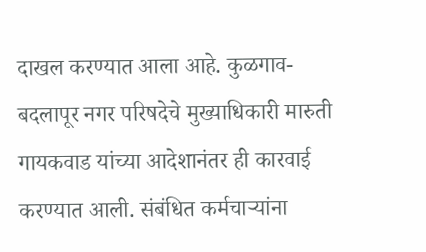दाखल करण्यात आला आहे. कुळगाव-बदलापूर नगर परिषदेचे मुख्याधिकारी मारुती गायकवाड यांच्या आदेशानंतर ही कारवाई करण्यात आली. संबंधित कर्मचाऱ्यांना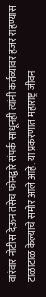वारंवार नोटीस देऊन तसेच फोनद्वारे संपर्क साधूनही त्यांनी कर्तव्यावर हजर राहण्यास टाळाटाळ केल्याचे समोर आले आहे. या प्रकरणात महाराष्ट्र जीवन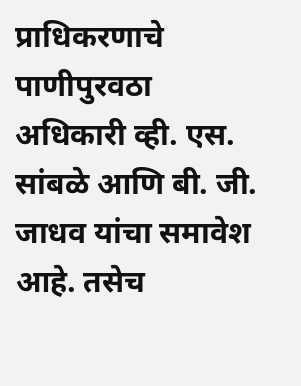प्राधिकरणाचे पाणीपुरवठा अधिकारी व्ही. एस. सांबळे आणि बी. जी. जाधव यांचा समावेश आहे. तसेच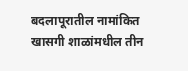बदलापूरातील नामांकित खासगी शाळांमधील तीन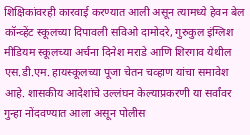शिक्षिकांवरही कारवाई करण्यात आली असून त्यामध्ये हेवन बेल कॉन्व्हेंट स्कूलच्या दिपावली सविओ दामोदरे, गुरुकुल इंग्लिश मीडियम स्कूलच्या अर्चना दिनेश मराडे आणि शिरगाव येथील एस.डी.एम. हायस्कूलच्या पूजा चेतन चव्हाण यांचा समावेश आहे. शासकीय आदेशांचे उल्लंघन केल्याप्रकरणी या सर्वांवर गुन्हा नोंदवण्यात आला असून पोलीस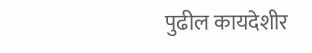पुढील कायदेशीर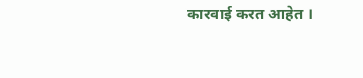कारवाई करत आहेत ।